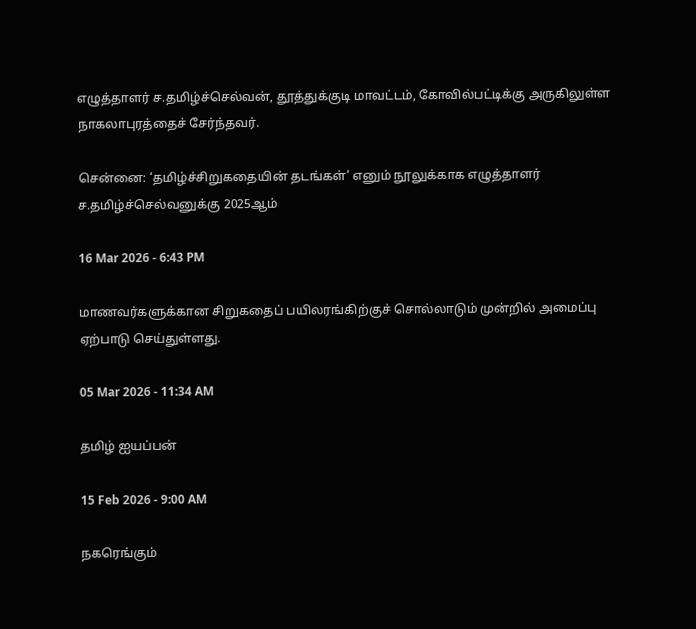எழுத்தாளர் ச.தமிழ்ச்செல்வன், தூத்துக்குடி மாவட்டம், கோவில்பட்டிக்கு அருகிலுள்ள நாகலாபுரத்தைச் சேர்ந்தவர்.

சென்னை: ‘தமிழ்ச்சிறுகதையின் தடங்கள்’ எனும் நூலுக்காக எழுத்தாளர் ச.தமிழ்ச்செல்வனுக்கு 2025ஆம்

16 Mar 2026 - 6:43 PM

மாணவர்களுக்கான சிறுகதைப் பயிலரங்கிற்குச் சொல்லாடும் முன்றில் அமைப்பு ஏற்பாடு செய்துள்ளது.

05 Mar 2026 - 11:34 AM

தமிழ் ஐயப்பன்

15 Feb 2026 - 9:00 AM

நகரெங்கும்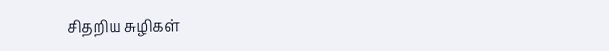சிதறிய சுழிகள்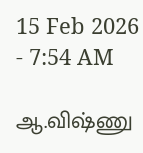15 Feb 2026 - 7:54 AM

ஆ.விஷ்ணு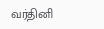வர்தினி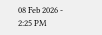08 Feb 2026 - 2:25 PM